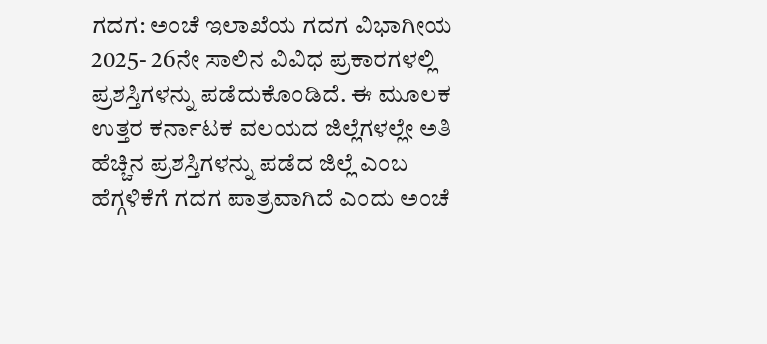ಗದಗ: ಅಂಚೆ ಇಲಾಖೆಯ ಗದಗ ವಿಭಾಗೀಯ 2025- 26ನೇ ಸಾಲಿನ ವಿವಿಧ ಪ್ರಕಾರಗಳಲ್ಲಿ ಪ್ರಶಸ್ತಿಗಳನ್ನು ಪಡೆದುಕೊಂಡಿದೆ. ಈ ಮೂಲಕ ಉತ್ತರ ಕರ್ನಾಟಕ ವಲಯದ ಜಿಲ್ಲೆಗಳಲ್ಲೇ ಅತಿ ಹೆಚ್ಚಿನ ಪ್ರಶಸ್ತಿಗಳನ್ನು ಪಡೆದ ಜಿಲ್ಲೆ ಎಂಬ ಹೆಗ್ಗಳಿಕೆಗೆ ಗದಗ ಪಾತ್ರವಾಗಿದೆ ಎಂದು ಅಂಚೆ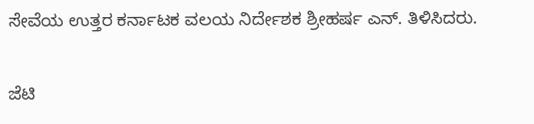ಸೇವೆಯ ಉತ್ತರ ಕರ್ನಾಟಕ ವಲಯ ನಿರ್ದೇಶಕ ಶ್ರೀಹರ್ಷ ಎನ್. ತಿಳಿಸಿದರು.

ಜೆಟಿ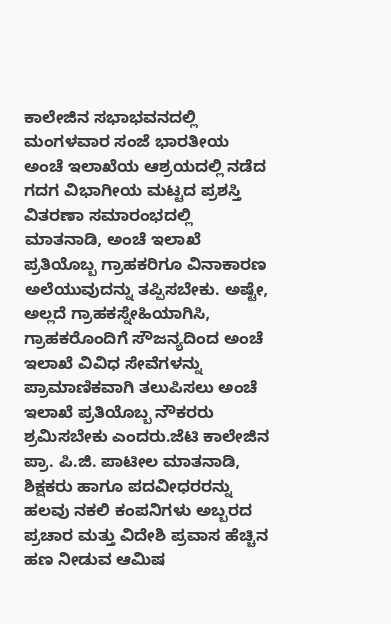ಕಾಲೇಜಿನ ಸಭಾಭವನದಲ್ಲಿ ಮಂಗಳವಾರ ಸಂಜೆ ಭಾರತೀಯ ಅಂಚೆ ಇಲಾಖೆಯ ಆಶ್ರಯದಲ್ಲಿ ನಡೆದ ಗದಗ ವಿಭಾಗೀಯ ಮಟ್ಟದ ಪ್ರಶಸ್ತಿ ವಿತರಣಾ ಸಮಾರಂಭದಲ್ಲಿ ಮಾತನಾಡಿ, ಅಂಚೆ ಇಲಾಖೆ ಪ್ರತಿಯೊಬ್ಬ ಗ್ರಾಹಕರಿಗೂ ವಿನಾಕಾರಣ ಅಲೆಯುವುದನ್ನು ತಪ್ಪಿಸಬೇಕು. ಅಷ್ಟೇ, ಅಲ್ಲದೆ ಗ್ರಾಹಕಸ್ನೇಹಿಯಾಗಿಸಿ, ಗ್ರಾಹಕರೊಂದಿಗೆ ಸೌಜನ್ಯದಿಂದ ಅಂಚೆ ಇಲಾಖೆ ವಿವಿಧ ಸೇವೆಗಳನ್ನು ಪ್ರಾಮಾಣಿಕವಾಗಿ ತಲುಪಿಸಲು ಅಂಚೆ ಇಲಾಖೆ ಪ್ರತಿಯೊಬ್ಬ ನೌಕರರು ಶ್ರಮಿಸಬೇಕು ಎಂದರು.ಜೆಟಿ ಕಾಲೇಜಿನ ಪ್ರಾ. ಪಿ.ಜಿ. ಪಾಟೀಲ ಮಾತನಾಡಿ, ಶಿಕ್ಷಕರು ಹಾಗೂ ಪದವೀಧರರನ್ನು ಹಲವು ನಕಲಿ ಕಂಪನಿಗಳು ಅಬ್ಬರದ ಪ್ರಚಾರ ಮತ್ತು ವಿದೇಶಿ ಪ್ರವಾಸ ಹೆಚ್ಚಿನ ಹಣ ನೀಡುವ ಆಮಿಷ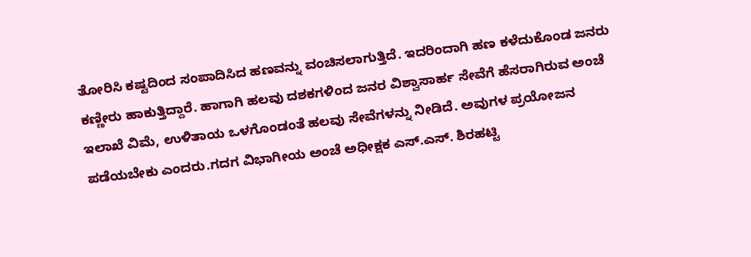ತೋರಿಸಿ ಕಷ್ಟದಿಂದ ಸಂಪಾದಿಸಿದ ಹಣವನ್ನು ವಂಚಿಸಲಾಗುತ್ತಿದೆ. ಇದರಿಂದಾಗಿ ಹಣ ಕಳೆದುಕೊಂಡ ಜನರು ಕಣ್ಣೀರು ಹಾಕುತ್ತಿದ್ದಾರೆ. ಹಾಗಾಗಿ ಹಲವು ದಶಕಗಳಿಂದ ಜನರ ವಿಶ್ವಾಸಾರ್ಹ ಸೇವೆಗೆ ಹೆಸರಾಗಿರುವ ಅಂಚೆ ಇಲಾಖೆ ವಿಮೆ, ಉಳಿತಾಯ ಒಳಗೊಂಡಂತೆ ಹಲವು ಸೇವೆಗಳನ್ನು ನೀಡಿದೆ. ಅವುಗಳ ಪ್ರಯೋಜನ ಪಡೆಯಬೇಕು ಎಂದರು.ಗದಗ ವಿಭಾಗೀಯ ಅಂಚೆ ಅಧೀಕ್ಷಕ ಎಸ್.ಎಸ್. ಶಿರಹಟ್ಟಿ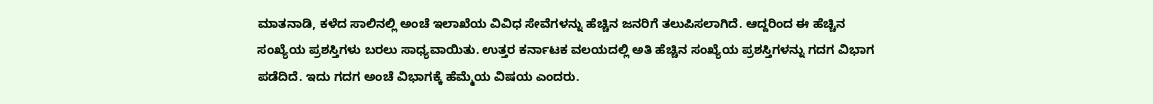ಮಾತನಾಡಿ, ಕಳೆದ ಸಾಲಿನಲ್ಲಿ ಅಂಚೆ ಇಲಾಖೆಯ ವಿವಿಧ ಸೇವೆಗಳನ್ನು ಹೆಚ್ಚಿನ ಜನರಿಗೆ ತಲುಪಿಸಲಾಗಿದೆ. ಆದ್ದರಿಂದ ಈ ಹೆಚ್ಚಿನ ಸಂಖ್ಯೆಯ ಪ್ರಶಸ್ತಿಗಳು ಬರಲು ಸಾಧ್ಯವಾಯಿತು. ಉತ್ತರ ಕರ್ನಾಟಕ ವಲಯದಲ್ಲಿ ಅತಿ ಹೆಚ್ಚಿನ ಸಂಖ್ಯೆಯ ಪ್ರಶಸ್ತಿಗಳನ್ನು ಗದಗ ವಿಭಾಗ ಪಡೆದಿದೆ. ಇದು ಗದಗ ಅಂಚೆ ವಿಭಾಗಕ್ಕೆ ಹೆಮ್ಮೆಯ ವಿಷಯ ಎಂದರು.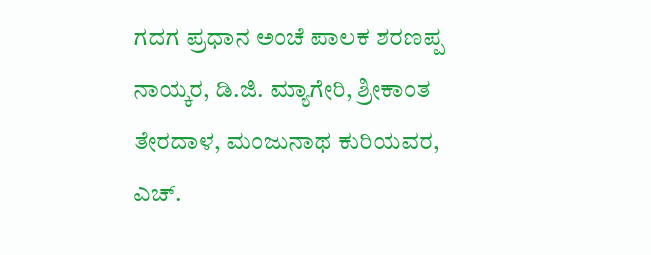ಗದಗ ಪ್ರಧಾನ ಅಂಚೆ ಪಾಲಕ ಶರಣಪ್ಪ ನಾಯ್ಕರ, ಡಿ.ಜಿ. ಮ್ಯಾಗೇರಿ, ಶ್ರೀಕಾಂತ ತೇರದಾಳ, ಮಂಜುನಾಥ ಕುರಿಯವರ, ಎಚ್.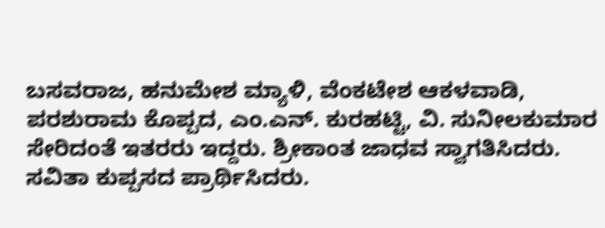ಬಸವರಾಜ, ಹನುಮೇಶ ಮ್ಯಾಳಿ, ವೆಂಕಟೇಶ ಆಕಳವಾಡಿ, ಪರಶುರಾಮ ಕೊಪ್ಪದ, ಎಂ.ಎನ್. ಕುರಹಟ್ಟಿ, ವಿ. ಸುನೀಲಕುಮಾರ ಸೇರಿದಂತೆ ಇತರರು ಇದ್ದರು. ಶ್ರೀಕಾಂತ ಜಾಧವ ಸ್ವಾಗತಿಸಿದರು. ಸವಿತಾ ಕುಪ್ಪಸದ ಪ್ರಾರ್ಥಿಸಿದರು.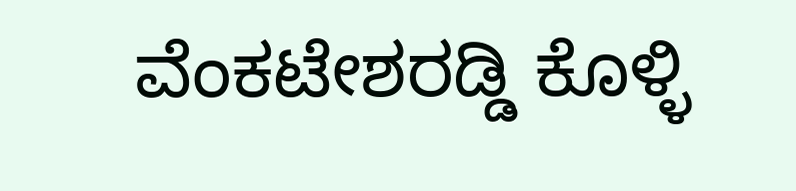ವೆಂಕಟೇಶರಡ್ಡಿ ಕೊಳ್ಳಿ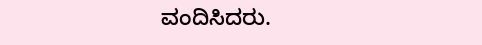ವಂದಿಸಿದರು.